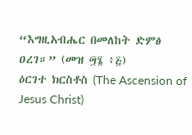“እግዚአብሔር በመለከት ድምፅ ዐረገ።” (መዝ ፵፮ ፥፭)
ዕርገተ ክርስቶስ (The Ascension of Jesus Christ)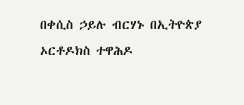በቀሲስ ኃይሉ ብርሃኑ በኢትዮጵያ ኦርቶዶክስ ተዋሕዶ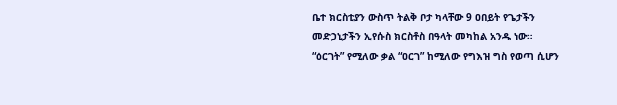ቤተ ክርስቲያን ውስጥ ትልቅ ቦታ ካላቸው 9 ዐበይት የጌታችን መድኃኒታችን ኢየሱስ ክርስቶስ በዓላት መካከል አንዱ ነው። “ዕርገት” የሚለው ቃል “ዐርገ” ከሚለው የግእዝ ግስ የወጣ ሲሆን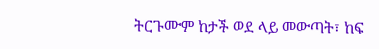ትርጉሙም ከታች ወደ ላይ መውጣት፣ ከፍ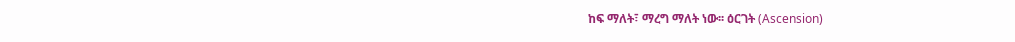ከፍ ማለት፣ ማረግ ማለት ነው፡፡ ዕርገት (Ascension)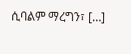ሲባልም ማረግን፣ […]